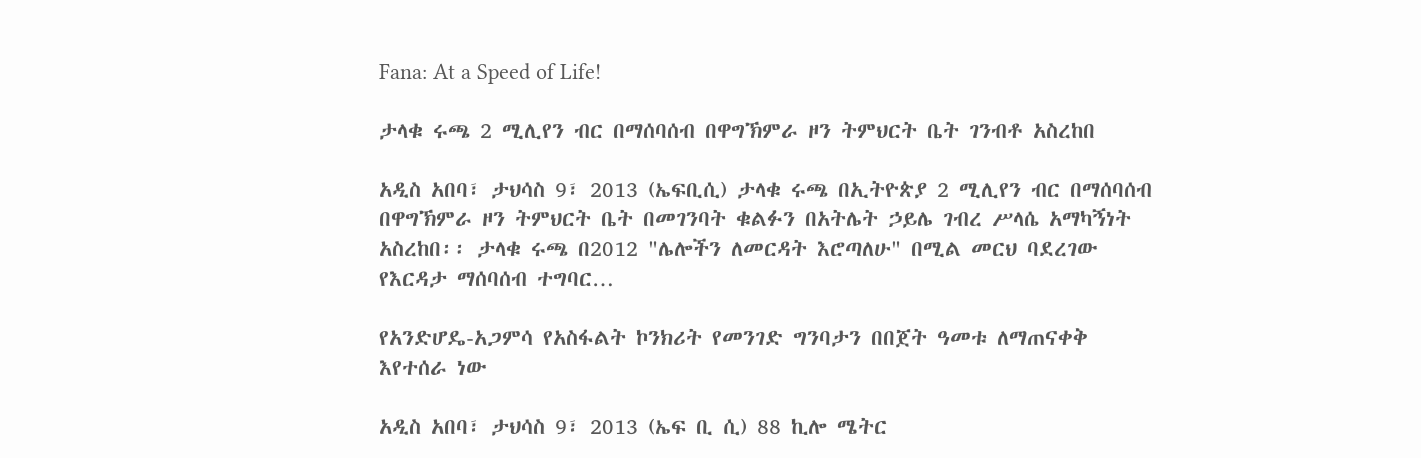Fana: At a Speed of Life!

ታላቁ ሩጫ 2 ሚሊየን ብር በማሰባሰብ በዋግኽምራ ዞን ትምህርት ቤት ገንብቶ አስረከበ

አዲስ አበባ፣ ታህሳስ 9፣ 2013 (ኤፍቢሲ) ታላቁ ሩጫ በኢትዮጵያ 2 ሚሊየን ብር በማሰባሰብ በዋግኽምራ ዞን ትምህርት ቤት በመገንባት ቁልፉን በአትሌት ኃይሌ ገብረ ሥላሴ አማካኝነት አስረከበ፡፡ ታላቁ ሩጫ በ2012 "ሌሎችን ለመርዳት እሮጣለሁ" በሚል መርህ ባደረገው የእርዳታ ማሰባሰብ ተግባር…

የአንድሆዴ-አጋምሳ የአስፋልት ኮንክሪት የመንገድ ግንባታን በበጀት ዓመቱ ለማጠናቀቅ እየተሰራ ነው

አዲስ አበባ፣ ታህሳስ 9፣ 2013 (ኤፍ ቢ ሲ) 88 ኪሎ ሜትር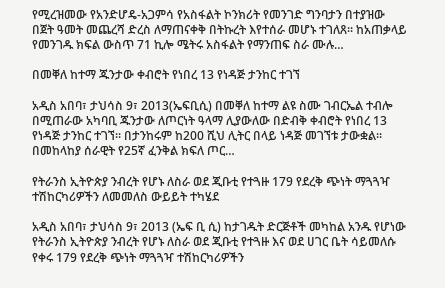የሚረዝመው የአንድሆዴ-አጋምሳ የአስፋልት ኮንክሪት የመንገድ ግንባታን በተያዝው በጀት ዓመት መጨረሻ ድረስ ለማጠናቀቅ በትኩረት እየተሰራ መሆኑ ተገለጸ፡፡ ከአጠቃላይ የመንገዱ ክፍል ውስጥ 71 ኪሎ ሜትሩ አስፋልት የማንጠፍ ስራ ሙሉ…

በመቐለ ከተማ ጁንታው ቀብሮት የነበረ 13 የነዳጅ ታንከር ተገኘ

አዲስ አበባ፣ ታህሳስ 9፣ 2013(ኤፍቢሲ) በመቐለ ከተማ ልዩ ስሙ ገብርኤል ተብሎ በሚጠራው አካባቢ ጁንታው ለጦርነት ዓላማ ሊያውለው በድብቅ ቀብሮት የነበረ 13 የነዳጅ ታንከር ተገኘ። በታንከሩም ከ200 ሺህ ሊትር በላይ ነዳጅ መገኘቱ ታውቋል። በመከላከያ ሰራዊት የ25ኛ ፈንቅል ክፍለ ጦር…

የትራንስ ኢትዮጵያ ንብረት የሆኑ ለስራ ወደ ጂቡቲ የተጓዙ 179 የደረቅ ጭነት ማጓጓዣ ተሽከርካሪዎችን ለመመለስ ውይይት ተካሄደ

አዲስ አበባ፣ ታህሳስ 9፣ 2013 (ኤፍ ቢ ሲ) ከታገዱት ድርጅቶች መካከል አንዱ የሆነው የትራንስ ኢትዮጵያ ንብረት የሆኑ ለስራ ወደ ጂቡቲ የተጓዙ እና ወደ ሀገር ቤት ሳይመለሱ የቀሩ 179 የደረቅ ጭነት ማጓጓዣ ተሽከርካሪዎችን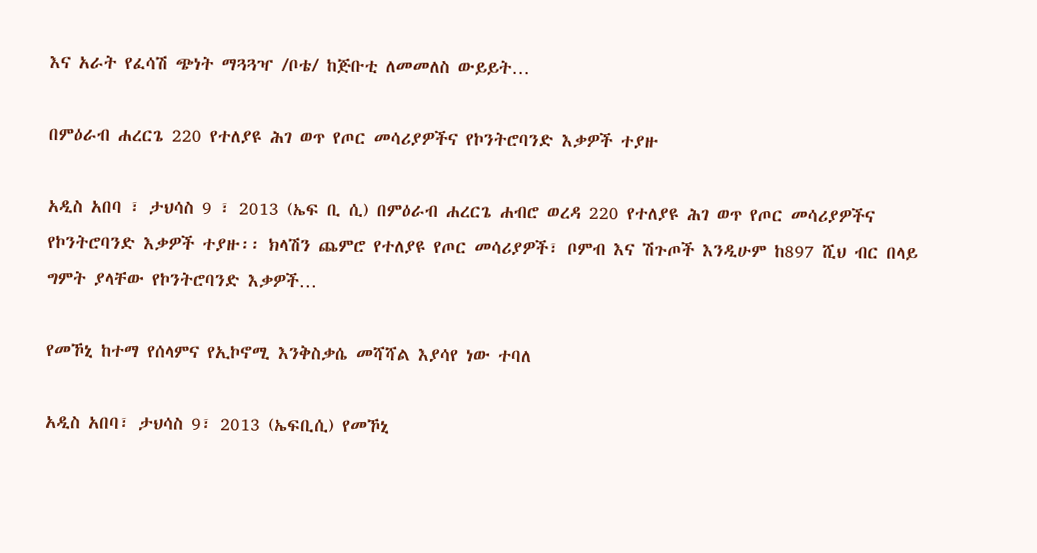እና አራት የፈሳሽ ጭነት ማጓጓዣ /ቦቴ/ ከጅቡቲ ለመመለስ ውይይት…

በምዕራብ ሐረርጌ 220 የተለያዩ ሕገ ወጥ የጦር መሳሪያዎችና የኮንትሮባንድ እቃዎች ተያዙ

አዲስ አበባ ፣ ታህሳስ 9 ፣ 2013 (ኤፍ ቢ ሲ) በምዕራብ ሐረርጌ ሐብሮ ወረዳ 220 የተለያዩ ሕገ ወጥ የጦር መሳሪያዎችና የኮንትሮባንድ እቃዎች ተያዙ፡፡ ክላሽን ጨምሮ የተለያዩ የጦር መሳሪያዎች፣ ቦምብ እና ሽጉጦች እንዲሁም ከ897 ሺህ ብር በላይ ግምት ያላቸው የኮንትሮባንድ እቃዎች…

የመኾኒ ከተማ የሰላምና የኢኮኖሚ እንቅስቃሴ መሻሻል እያሳየ ነው ተባለ

አዲስ አበባ፣ ታህሳስ 9፣ 2013 (ኤፍቢሲ) የመኾኒ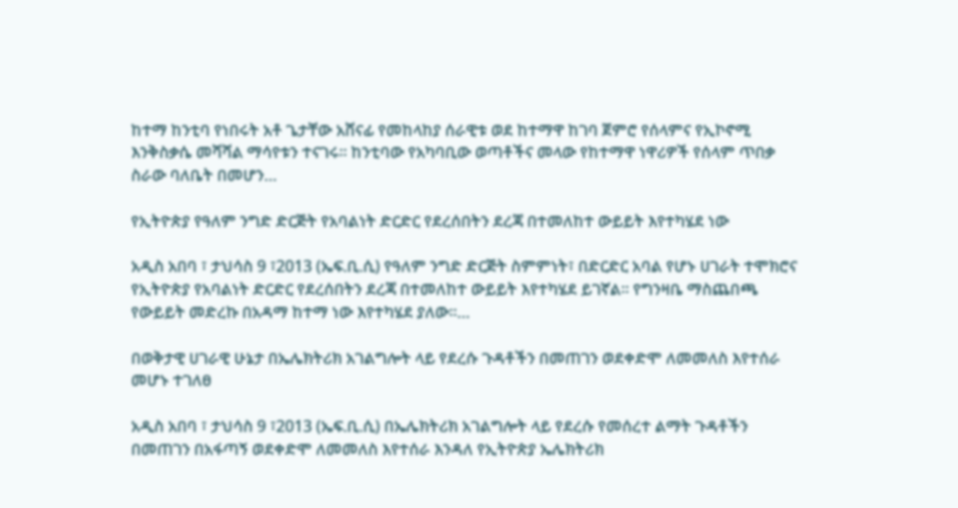ከተማ ከንቲባ የነበሩት አቶ ጌታቸው አሸናፊ የመከላከያ ሰራዊቱ ወደ ከተማዋ ከገባ ጀምሮ የሰላምና የኢኮኖሚ እንቅስቃሴ መሻሻል ማሳየቱን ተናገሩ፡፡ ከንቲባው የአካባቢው ወጣቶችና መላው የከተማዋ ነዋሪዎች የሰላም ጥበቃ ስራው ባለቤት በመሆን…

የኢትዮጵያ የዓለም ንግድ ድርጅት የአባልነት ድርድር የደረሰበትን ደረጃ በተመለከተ ውይይት እየተካሄደ ነው

አዲስ አበባ ፣ ታህሳስ 9 ፣2013 (ኤፍ.ቢ.ሲ) የዓለም ንግድ ድርጅት ስምምነት፣ በድርድር አባል የሆኑ ሀገራት ተሞክሮና የኢትዮጵያ የአባልነት ድርድር የደረሰበትን ደረጃ በተመለከተ ውይይት እየተካሄደ ይገኛል፡፡ የግንዛቤ ማስጨበጫ የውይይት መድረኩ በአዳማ ከተማ ነው እየተካሄደ ያለው፡፡…

በወቅታዊ ሀገራዊ ሁኔታ በኤሌክትሪክ አገልግሎት ላይ የደረሱ ጉዳቶችን በመጠገን ወደቀድሞ ለመመለስ እየተሰራ መሆኑ ተገለፀ

አዲስ አበባ ፣ ታህሳስ 9 ፣2013 (ኤፍ.ቢ.ሲ) በኤሌክትሪክ አገልግሎት ላይ የደረሱ የመሰረተ ልማት ጉዳቶችን በመጠገን በአፋጣኝ ወደቀድሞ ለመመለስ እየተሰራ እንዳለ የኢትዮጵያ ኤሌክትሪክ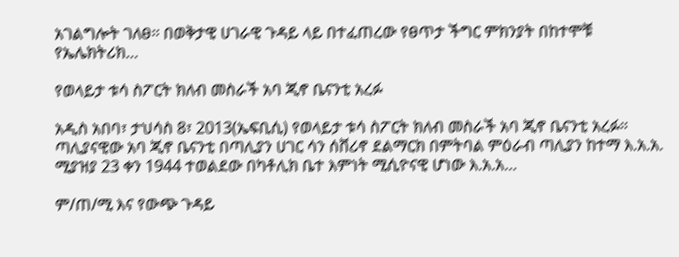አገልግሎት ገለፀ፡፡ በወቅታዊ ሀገራዊ ጉዳይ ላይ በተፈጠረው የፀጥታ ችግር ምክንያት በከተሞቹ የኤሌክትሪክ…

የወላይታ ቱሳ ስፖርት ክለብ መስራች አባ ጂኖ ቤናንቲ አረፉ

አዲስ አበባ፣ ታህሳስ 8፣ 2013(ኤፍቢሲ) የወላይታ ቱሳ ስፖርት ክለብ መስራች አባ ጂኖ ቤናንቲ አረፉ። ጣሊያናዊው አባ ጂኖ ቤናንቲ በጣሊያን ሀገር ሳን ሰቨሪኖ ደልማርክ በምትባል ምዕራብ ጣሊያን ከተማ እ.አ.አ. ሚያዝያ 23 ቀን 1944 ተወልደው በካቶሊክ ቤተ እምነት ሚሲዮናዊ ሆነው እ.አ.አ…

ም/ጠ/ሚ እና የውጭ ጉዳይ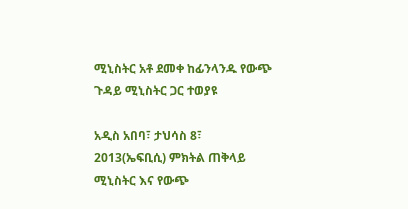ሚኒስትር አቶ ደመቀ ከፊንላንዱ የውጭ ጉዳይ ሚኒስትር ጋር ተወያዩ

አዲስ አበባ፣ ታህሳስ 8፣ 2013(ኤፍቢሲ) ምክትል ጠቅላይ ሚኒስትር እና የውጭ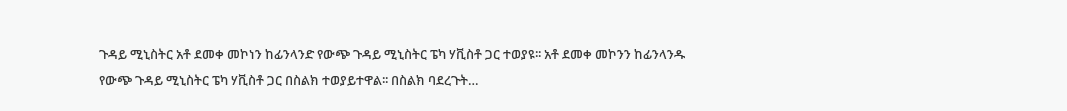ጉዳይ ሚኒስትር አቶ ደመቀ መኮነን ከፊንላንድ የውጭ ጉዳይ ሚኒስትር ፔካ ሃቪስቶ ጋር ተወያዩ፡፡ አቶ ደመቀ መኮንን ከፊንላንዱ የውጭ ጉዳይ ሚኒስትር ፔካ ሃቪስቶ ጋር በስልክ ተወያይተዋል፡፡ በስልክ ባደረጉት…